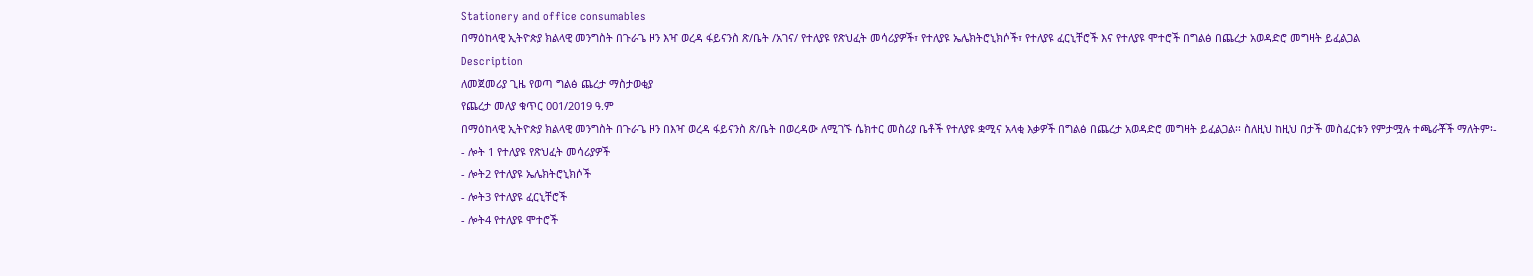Stationery and office consumables
በማዕከላዊ ኢትዮጵያ ክልላዊ መንግስት በጉራጌ ዞን እዣ ወረዳ ፋይናንስ ጽ/ቤት /አገና/ የተለያዩ የጽህፈት መሳሪያዎች፣ የተለያዩ ኤሌክትሮኒክሶች፣ የተለያዩ ፈርኒቸሮች እና የተለያዩ ሞተሮች በግልፅ በጨረታ አወዳድሮ መግዛት ይፈልጋል
Description
ለመጀመሪያ ጊዜ የወጣ ግልፅ ጨረታ ማስታወቂያ
የጨረታ መለያ ቁጥር 001/2019 ዓ.ም
በማዕከላዊ ኢትዮጵያ ክልላዊ መንግስት በጉራጌ ዞን በእዣ ወረዳ ፋይናንስ ጽ/ቤት በወረዳው ለሚገኙ ሴክተር መስሪያ ቤቶች የተለያዩ ቋሚና አላቂ እቃዎች በግልፅ በጨረታ አወዳድሮ መግዛት ይፈልጋል፡፡ ስለዚህ ከዚህ በታች መስፈርቱን የምታሟሉ ተጫራቾች ማለትም፡-
- ሎት 1 የተለያዩ የጽህፈት መሳሪያዎች
- ሎት2 የተለያዩ ኤሌክትሮኒክሶች
- ሎት3 የተለያዩ ፈርኒቸሮች
- ሎት4 የተለያዩ ሞተሮች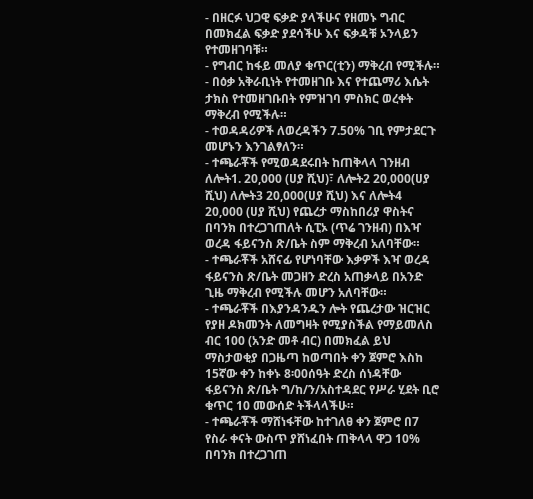- በዘርፉ ህጋዊ ፍቃድ ያላችሁና የዘመኑ ግብር በመክፈል ፍቃድ ያደሳችሁ እና ፍቃዳቹ ኦንላይን የተመዘገባቹ።
- የግብር ከፋይ መለያ ቁጥር(ቲን) ማቅረብ የሚችሉ።
- በዕቃ አቅራቢነት የተመዘገቡ እና የተጨማሪ እሴት ታክስ የተመዘገቡበት የምዝገባ ምስክር ወረቀት ማቅረብ የሚችሉ።
- ተወዳዳሪዎች ለወረዳችን 7.50% ገቢ የምታደርጉ መሆኑን እንገልፃለን።
- ተጫራቾች የሚወዳደሩበት ከጠቅላላ ገንዘብ ለሎት1. 20,000 (ሀያ ሺህ)፣ ለሎት2 20,000(ሀያ ሺህ) ለሎት3 20,000(ሀያ ሺህ) እና ለሎት4 20,000 (ሀያ ሺህ) የጨረታ ማስከበሪያ ዋስትና በባንክ በተረጋገጠለት ሲፒኦ (ጥሬ ገንዘብ) በእዣ ወረዳ ፋይናንስ ጽ/ቤት ስም ማቅረብ አለባቸው።
- ተጫራቾች አሸናፊ የሆነባቸው እቃዎች እዣ ወረዳ ፋይናንስ ጽ/ቤት መጋዘን ድረስ አጠቃላይ በአንድ ጊዜ ማቅረብ የሚችሉ መሆን አለባቸው።
- ተጫራቾች በእያንዳንዱን ሎት የጨረታው ዝርዝር የያዘ ዶክመንት ለመግዛት የሚያስችል የማይመለስ ብር 100 (አንድ መቶ ብር) በመክፈል ይህ ማስታወቂያ በጋዜጣ ከወጣበት ቀን ጀምሮ እስከ 15ኛው ቀን ከቀኑ 8፡00ሰዓት ድረስ ሰነዳቸው ፋይናንስ ጽ/ቤት ግ/ከ/ን/አስተዳደር የሥራ ሂደት ቢሮ ቁጥር 10 መውሰድ ትችላላችሁ።
- ተጫራቾች ማሸነፋቸው ከተገለፀ ቀን ጀምሮ በ7 የስራ ቀናት ውስጥ ያሸነፈበት ጠቅላላ ዋጋ 10% በባንክ በተረጋገጠ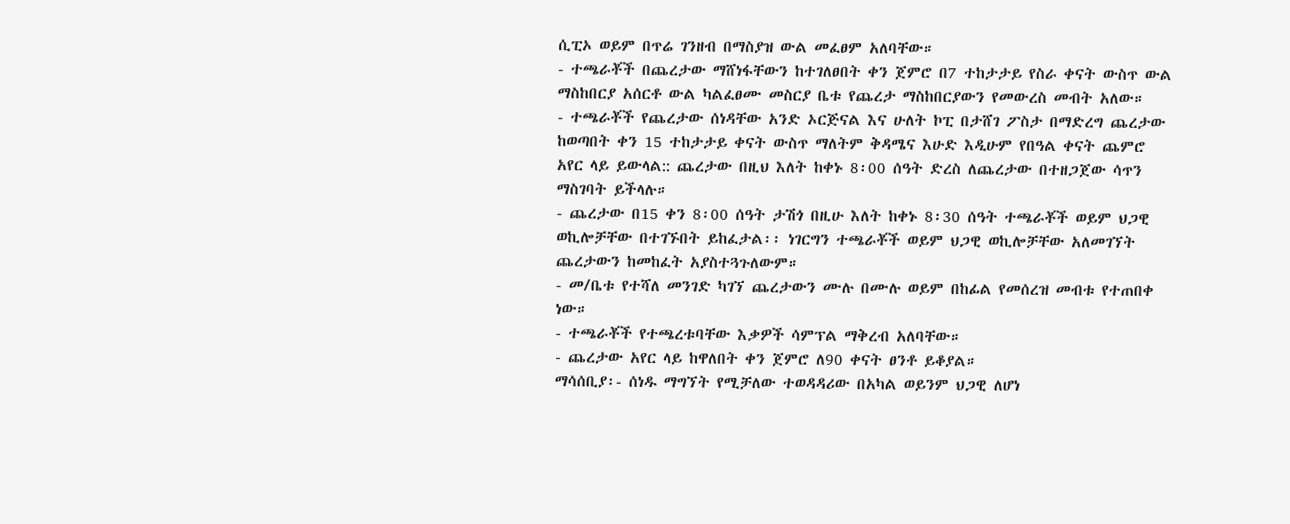ሲፒኦ ወይም በጥሬ ገንዘብ በማስያዝ ውል መፈፀም አለባቸው።
- ተጫራቾች በጨረታው ማሸነፋቸውን ከተገለፀበት ቀን ጀምሮ በ7 ተከታታይ የስራ ቀናት ውስጥ ውል ማስከበርያ አሰርቶ ውል ካልፈፀሙ መስርያ ቤቱ የጨረታ ማስከበርያውን የመውረስ መብት አለው።
- ተጫራቾች የጨረታው ሰነዳቸው አንድ ኦርጅናል እና ሁለት ኮፒ በታሸገ ፖስታ በማድረግ ጨረታው ከወጣበት ቀን 15 ተከታታይ ቀናት ውስጥ ማለትም ቅዳሜና እሁድ እዲሁም የበዓል ቀናት ጨምሮ አየር ላይ ይውላል:: ጨረታው በዚህ እለት ከቀኑ 8፡00 ሰዓት ድረስ ለጨረታው በተዘጋጀው ሳጥን ማስገባት ይችላሉ።
- ጨረታው በ15 ቀን 8፡00 ሰዓት ታሽጎ በዚሁ እለት ከቀኑ 8፡30 ሰዓት ተጫራቾች ወይም ህጋዊ ወኪሎቻቸው በተገኙበት ይከፈታል፡፡ ነገርግን ተጫራቾች ወይም ህጋዊ ወኪሎቻቸው አለመገኘት ጨረታውን ከመከፈት አያስተጓጉለውም።
- መ/ቤቱ የተሻለ መንገድ ካገኘ ጨረታውን ሙሉ በሙሉ ወይም በከፊል የመሰረዝ መብቱ የተጠበቀ ነው።
- ተጫራቾች የተጫረቱባቸው እቃዎች ሳምፕል ማቅረብ አለባቸው።
- ጨረታው አየር ላይ ከዋለበት ቀን ጀምሮ ለ90 ቀናት ፀንቶ ይቆያል።
ማሳሰቢያ፡- ሰነዱ ማግኘት የሚቻለው ተወዳዳሪው በአካል ወይንም ህጋዊ ለሆነ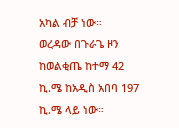አካል ብቻ ነው።
ወረዳው በጉራጌ ዞን ከወልቂጤ ከተማ 42 ኪ.ሜ ከአዲስ አበባ 197 ኪ.ሜ ላይ ነው።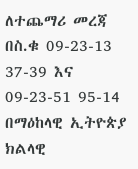ለተጨማሪ መረጃ በስ.ቁ 09-23-13 37-39 እና 09-23-51 95-14
በማዕከላዊ ኢትዮጵያ ክልላዊ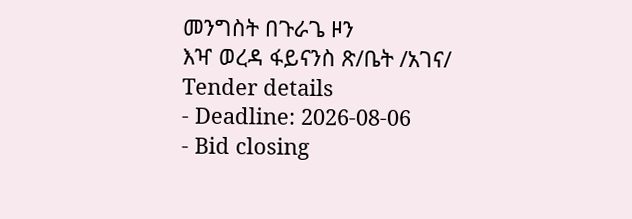መንግስት በጉራጌ ዞን
እዣ ወረዳ ፋይናንስ ጽ/ቤት /አገና/
Tender details
- Deadline: 2026-08-06
- Bid closing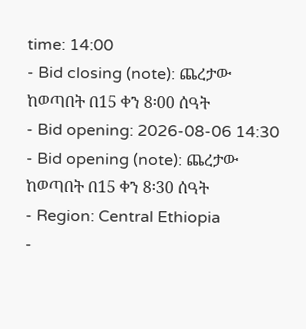time: 14:00
- Bid closing (note): ጨረታው ከወጣበት በ15 ቀን 8፡00 ሰዓት
- Bid opening: 2026-08-06 14:30
- Bid opening (note): ጨረታው ከወጣበት በ15 ቀን 8፡30 ሰዓት
- Region: Central Ethiopia
-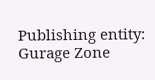Publishing entity: Gurage Zone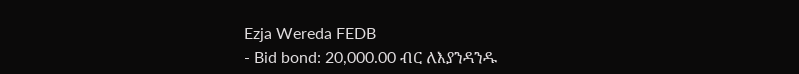Ezja Wereda FEDB
- Bid bond: 20,000.00 ብር ለእያንዳንዱ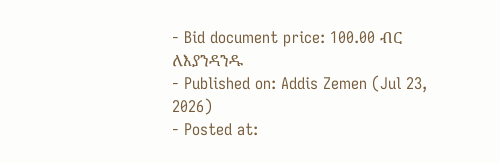- Bid document price: 100.00 ብር ለእያንዳንዱ
- Published on: Addis Zemen (Jul 23, 2026)
- Posted at: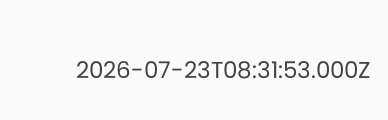2026-07-23T08:31:53.000Z